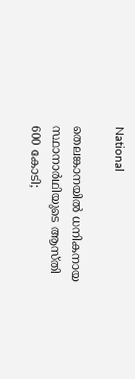National

തെലങ്കാനയിൽ ധനികനായ സ്ഥാനാർഥിയുടെ ആസ്തി 600 കോടി;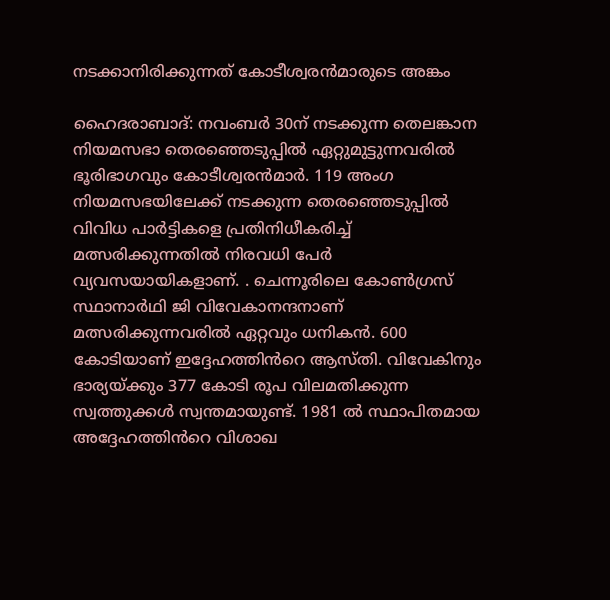നടക്കാനിരിക്കുന്നത് കോടീശ്വരൻമാരുടെ അങ്കം

ഹൈദരാബാദ്: നവംബർ 30ന് നടക്കുന്ന തെലങ്കാന നിയമസഭാ തെരഞ്ഞെടുപ്പിൽ ഏറ്റുമുട്ടുന്നവരിൽ ഭൂരിഭാഗവും കോടീശ്വരൻമാർ. 119 അംഗ നിയമസഭയിലേക്ക് നടക്കുന്ന തെരഞ്ഞെടുപ്പിൽ വിവിധ പാർട്ടികളെ പ്രതിനിധീകരിച്ച് മത്സരിക്കുന്നതിൽ നിരവധി പേർ വ്യവസയായികളാണ്. . ചെന്നൂരിലെ കോൺഗ്രസ് സ്ഥാനാർഥി ജി വിവേകാനന്ദനാണ് മത്സരിക്കുന്നവരിൽ ഏറ്റവും ധനികൻ. 600 കോടിയാണ് ഇദ്ദേഹത്തിൻറെ ആസ്തി. വിവേകിനും ഭാര്യയ്ക്കും 377 കോടി രൂപ വിലമതിക്കുന്ന സ്വത്തുക്കൾ സ്വന്തമായുണ്ട്. 1981 ൽ സ്ഥാപിതമായ അദ്ദേഹത്തിൻറെ വിശാഖ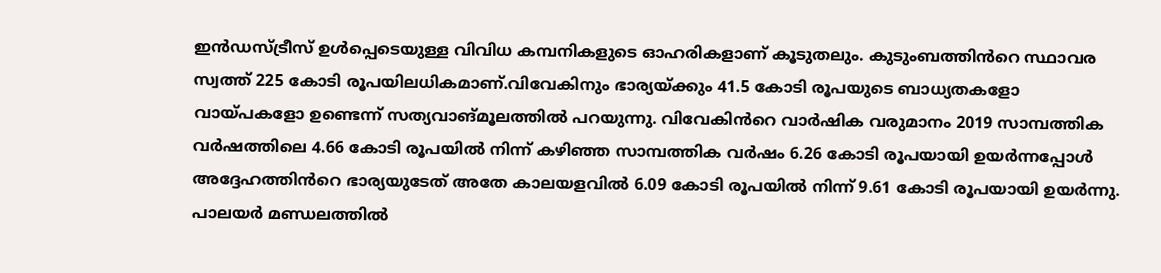ഇൻഡസ്ട്രീസ് ഉൾപ്പെടെയുള്ള വിവിധ കമ്പനികളുടെ ഓഹരികളാണ് കൂടുതലും. കുടുംബത്തിൻറെ സ്ഥാവര സ്വത്ത് 225 കോടി രൂപയിലധികമാണ്.വിവേകിനും ഭാര്യയ്ക്കും 41.5 കോടി രൂപയുടെ ബാധ്യതകളോ വായ്പകളോ ഉണ്ടെന്ന് സത്യവാങ്മൂലത്തിൽ പറയുന്നു. വിവേകിൻറെ വാർഷിക വരുമാനം 2019 സാമ്പത്തിക വർഷത്തിലെ 4.66 കോടി രൂപയിൽ നിന്ന് കഴിഞ്ഞ സാമ്പത്തിക വർഷം 6.26 കോടി രൂപയായി ഉയർന്നപ്പോൾ അദ്ദേഹത്തിൻറെ ഭാര്യയുടേത് അതേ കാലയളവിൽ 6.09 കോടി രൂപയിൽ നിന്ന് 9.61 കോടി രൂപയായി ഉയർന്നു. പാലയർ മണ്ഡലത്തിൽ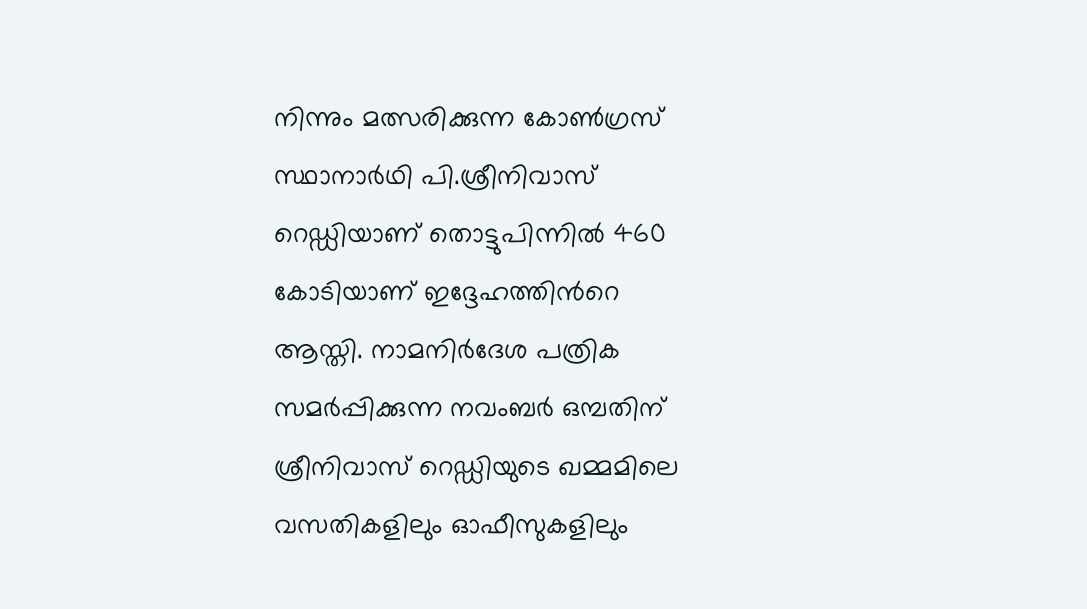നിന്നും മത്സരിക്കുന്ന കോൺഗ്രസ് സ്ഥാനാർഥി പി.ശ്രീനിവാസ് റെഡ്ഡിയാണ് തൊട്ടുപിന്നിൽ 460 കോടിയാണ് ഇദ്ദേഹത്തിൻറെ ആസ്തി. നാമനിർദേശ പത്രിക സമർപ്പിക്കുന്ന നവംബർ ഒമ്പതിന് ശ്രീനിവാസ് റെഡ്ഡിയുടെ ഖമ്മമിലെ വസതികളിലും ഓഫീസുകളിലും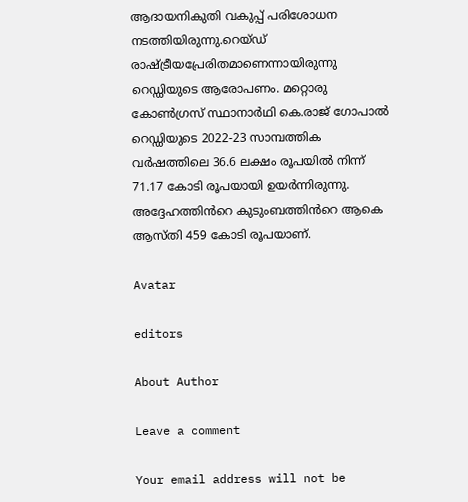ആദായനികുതി വകുപ്പ് പരിശോധന നടത്തിയിരുന്നു.റെയ്ഡ് രാഷ്ട്രീയപ്രേരിതമാണെന്നായിരുന്നു റെഡ്ഡിയുടെ ആരോപണം. മറ്റൊരു കോൺഗ്രസ് സ്ഥാനാർഥി കെ.രാജ് ഗോപാൽ റെഡ്ഡിയുടെ 2022-23 സാമ്പത്തിക വർഷത്തിലെ 36.6 ലക്ഷം രൂപയിൽ നിന്ന് 71.17 കോടി രൂപയായി ഉയർന്നിരുന്നു. അദ്ദേഹത്തിൻറെ കുടുംബത്തിൻറെ ആകെ ആസ്തി 459 കോടി രൂപയാണ്.

Avatar

editors

About Author

Leave a comment

Your email address will not be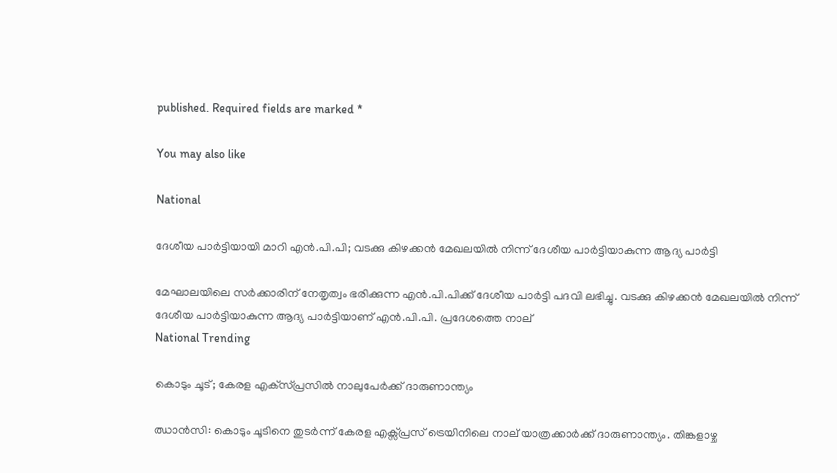published. Required fields are marked *

You may also like

National

ദേശീയ പാര്‍ട്ടിയായി മാറി എന്‍.പി.പി; വടക്കു കിഴക്കന്‍ മേഖലയില്‍ നിന്ന് ദേശീയ പാര്‍ട്ടിയാകുന്ന ആദ്യ പാര്‍ട്ടി

മേഘാലയിലെ സര്‍ക്കാരിന് നേതൃത്വം ഭരിക്കുന്ന എന്‍.പി.പിക്ക് ദേശീയ പാര്‍ട്ടി പദവി ലഭിച്ചു. വടക്കു കിഴക്കന്‍ മേഖലയില്‍ നിന്ന് ദേശീയ പാര്‍ട്ടിയാകുന്ന ആദ്യ പാര്‍ട്ടിയാണ് എന്‍.പി.പി. പ്രദേശത്തെ നാല്
National Trending

കൊടും ചൂട്; കേരള എക്‌സ്പ്രസില്‍ നാലുപേര്‍ക്ക് ദാരുണാന്ത്യം

ഝാന്‍സി: കൊടും ചൂടിനെ തുടര്‍ന്ന് കേരള എക്സ്പ്രസ് ട്രെയിനിലെ നാല് യാത്രക്കാര്‍ക്ക് ദാരുണാന്ത്യം. തിങ്കളാഴ്ച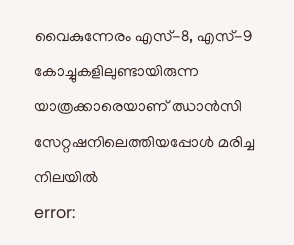വൈകുന്നേരം എസ്-8, എസ്-9 കോച്ചുകളിലുണ്ടായിരുന്ന യാത്രക്കാരെയാണ് ഝാന്‍സി സേറ്റഷനിലെത്തിയപ്പോള്‍ മരിച്ച നിലയില്‍
error: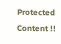Protected Content !!